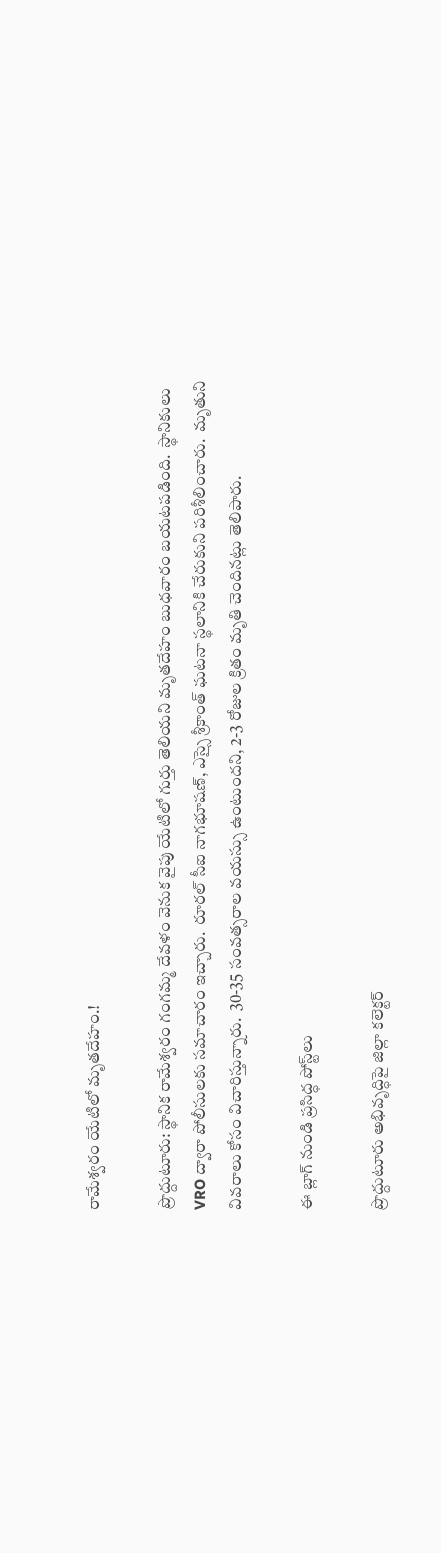రామేశ్వరం యేటిలో మృతదేహం.!

ప్రొద్దుటూరు: స్థానిక రామేశ్వరం గంగమ్మ దేవళం వెనుక వైపు యేటిలో గుర్తు తెలియని మృతదేహం బుధవారం బయటపడింది.  స్థానికులు VRO ద్వారా పోలీసులకు సమాచారం ఇచ్చారు.  రూరల్ సీఐ నాగభూషణ్, ఎస్సై శ్రీకాంత్ ఘటనా స్థలానికి చేరుకుని పరిశీలించారు.  మృతుని వివరాలు కోసం విచారిస్తున్నారు.  30-35 సంవత్సరాల వయస్సు ఉంటుందని, 2-3 రోజుల క్రితం మృతి చెందినట్లు తెలిపారు.

ఈ బ్లాగ్ నుండి ప్రసిద్ధ పోస్ట్‌లు

ప్రొద్దుటూరు అభివృద్ధిపై జిల్లా కలెక్టర్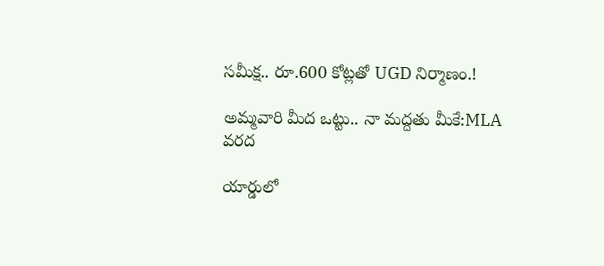సమీక్ష.. రూ.600 కోట్లతో UGD నిర్మాణం.!

అమ్మవారి మీద ఒట్టు.. నా మద్దతు మీకే:MLA వరద

యార్డులో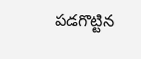పడగొట్టిన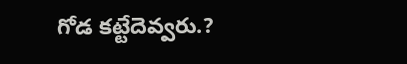గోడ కట్టేదెవ్వరు.?